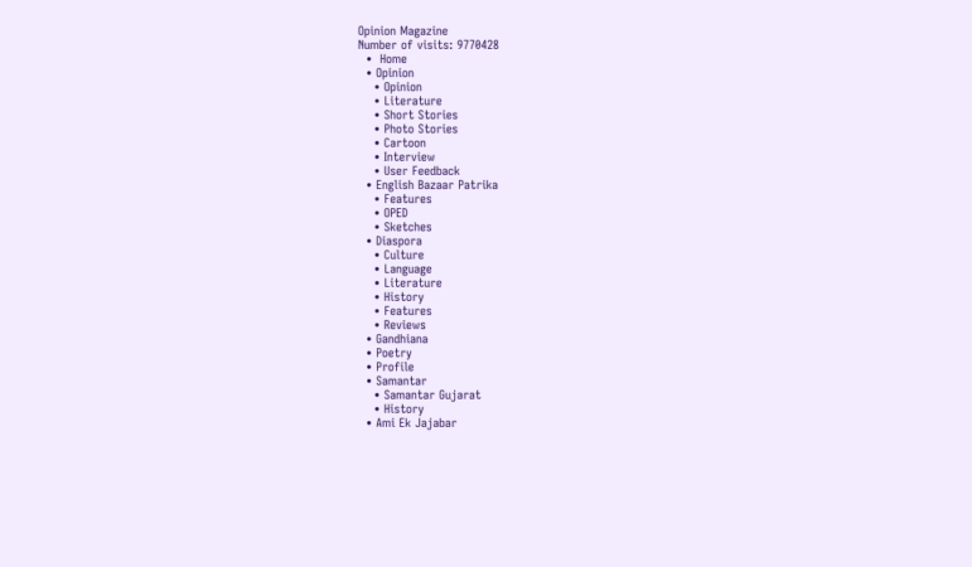Opinion Magazine
Number of visits: 9770428
  •  Home
  • Opinion
    • Opinion
    • Literature
    • Short Stories
    • Photo Stories
    • Cartoon
    • Interview
    • User Feedback
  • English Bazaar Patrika
    • Features
    • OPED
    • Sketches
  • Diaspora
    • Culture
    • Language
    • Literature
    • History
    • Features
    • Reviews
  • Gandhiana
  • Poetry
  • Profile
  • Samantar
    • Samantar Gujarat
    • History
  • Ami Ek Jajabar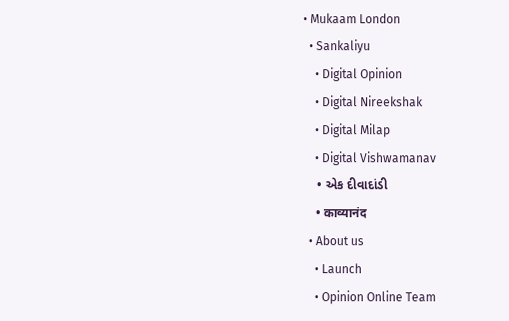• Mukaam London
  • Sankaliyu
    • Digital Opinion
    • Digital Nireekshak
    • Digital Milap
    • Digital Vishwamanav
    • એક દીવાદાંડી
    • काव्यानंद
  • About us
    • Launch
    • Opinion Online Team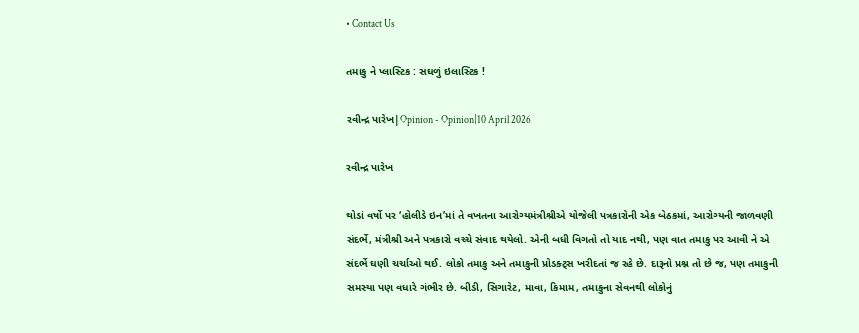• Contact Us

તમાકુ ને પ્લાસ્ટિક : સઘળું ઇલાસ્ટિક !

રવીન્દ્ર પારેખ|Opinion - Opinion|10 April 2026

રવીન્દ્ર પારેખ

થોડાં વર્ષો પર ‘હોલીડે ઇન’માં તે વખતના આરોગ્યમંત્રીશ્રીએ યોજેલી પત્રકારોની એક બેઠકમાં, આરોગ્યની જાળવણી સંદર્ભે, મંત્રીશ્રી અને પત્રકારો વચ્ચે સંવાદ થયેલો. એની બધી વિગતો તો યાદ નથી, પણ વાત તમાકુ પર આવી ને એ સંદર્ભે ઘણી ચર્ચાઓ થઈ. લોકો તમાકુ અને તમાકુની પ્રોડક્ટ્સ ખરીદતાં જ રહે છે. દારૂનો પ્રશ્ન તો છે જ, પણ તમાકુની સમસ્યા પણ વધારે ગંભીર છે. બીડી, સિગારેટ, માવા, કિમામ, તમાકુના સેવનથી લોકોનું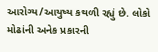આરોગ્ય/આયુષ્ય કથળી રહ્યું છે. લોકો મોઢાંની અનેક પ્રકારની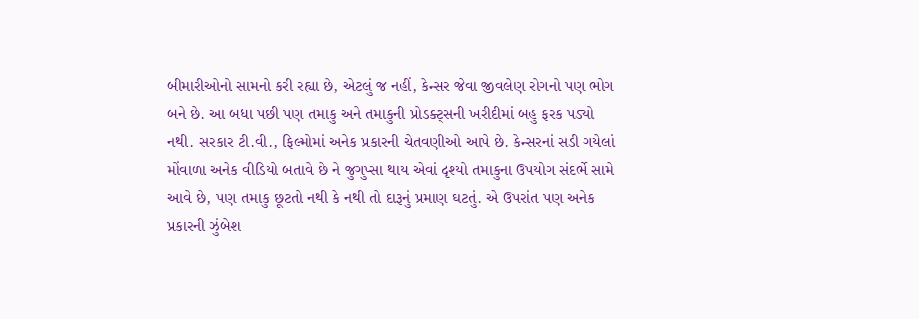બીમારીઓનો સામનો કરી રહ્યા છે, એટલું જ નહીં, કેન્સર જેવા જીવલેણ રોગનો પણ ભોગ બને છે. આ બધા પછી પણ તમાકુ અને તમાકુની પ્રોડક્ટ્સની ખરીદીમાં બહુ ફરક પડ્યો નથી. સરકાર ટી.વી., ફિલ્મોમાં અનેક પ્રકારની ચેતવણીઓ આપે છે. કેન્સરનાં સડી ગયેલાં મોંવાળા અનેક વીડિયો બતાવે છે ને જુગુપ્સા થાય એવાં દૃશ્યો તમાકુના ઉપયોગ સંદર્ભે સામે આવે છે, પણ તમાકુ છૂટતો નથી કે નથી તો દારૂનું પ્રમાણ ઘટતું. એ ઉપરાંત પણ અનેક પ્રકારની ઝુંબેશ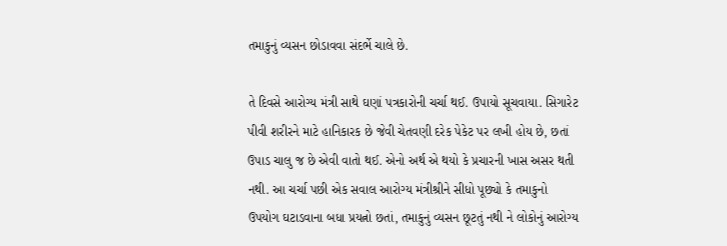તમાકુનું વ્યસન છોડાવવા સંદર્ભે ચાલે છે.

તે દિવસે આરોગ્ય મંત્રી સાથે ઘણાં પત્રકારોની ચર્ચા થઈ. ઉપાયો સૂચવાયા. સિગારેટ પીવી શરીરને માટે હાનિકારક છે જેવી ચેતવણી દરેક પેકેટ પર લખી હોય છે, છતાં ઉપાડ ચાલુ જ છે એવી વાતો થઈ. એનો અર્થ એ થયો કે પ્રચારની ખાસ અસર થતી નથી. આ ચર્ચા પછી એક સવાલ આરોગ્ય મંત્રીશ્રીને સીધો પૂછ્યો કે તમાકુનો ઉપયોગ ઘટાડવાના બધા પ્રયત્નો છતાં, તમાકુનું વ્યસન છૂટતું નથી ને લોકોનું આરોગ્ય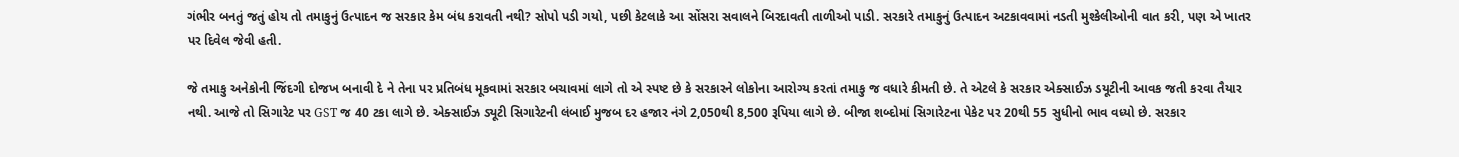ગંભીર બનતું જતું હોય તો તમાકુનું ઉત્પાદન જ સરકાર કેમ બંધ કરાવતી નથી? સોપો પડી ગયો, પછી કેટલાકે આ સોંસરા સવાલને બિરદાવતી તાળીઓ પાડી. સરકારે તમાકુનું ઉત્પાદન અટકાવવામાં નડતી મુશ્કેલીઓની વાત કરી, પણ એ ખાતર પર દિવેલ જેવી હતી.

જે તમાકુ અનેકોની જિંદગી દોજખ બનાવી દે ને તેના પર પ્રતિબંધ મૂકવામાં સરકાર બચાવમાં લાગે તો એ સ્પષ્ટ છે કે સરકારને લોકોના આરોગ્ય કરતાં તમાકુ જ વધારે કીમતી છે. તે એટલે કે સરકાર એક્સાઈઝ ડયૂટીની આવક જતી કરવા તૈયાર નથી. આજે તો સિગારેટ પર GST જ 40 ટકા લાગે છે. એક્સાઈઝ ડ્યૂટી સિગારેટની લંબાઈ મુજબ દર હજાર નંગે 2,050થી 8,500 રૂપિયા લાગે છે. બીજા શબ્દોમાં સિગારેટના પેકેટ પર 20થી 55 સુધીનો ભાવ વધ્યો છે. સરકાર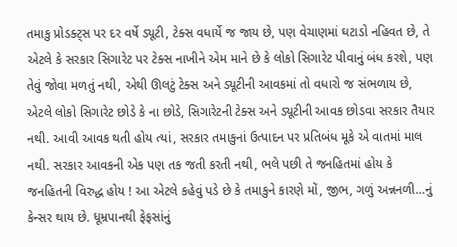તમાકુ પ્રોડક્ટ્સ પર દર વર્ષે ડ્યૂટી, ટેક્સ વધાર્યે જ જાય છે, પણ વેચાણમાં ઘટાડો નહિવત છે, તે એટલે કે સરકાર સિગારેટ પર ટેક્સ નાખીને એમ માને છે કે લોકો સિગારેટ પીવાનું બંધ કરશે, પણ તેવું જોવા મળતું નથી, એથી ઊલટું ટેક્સ અને ડ્યૂટીની આવકમાં તો વધારો જ સંભળાય છે, એટલે લોકો સિગારેટ છોડે કે ના છોડે, સિગારેટની ટેક્સ અને ડ્યૂટીની આવક છોડવા સરકાર તૈયાર નથી. આવી આવક થતી હોય ત્યાં, સરકાર તમાકુનાં ઉત્પાદન પર પ્રતિબંધ મૂકે એ વાતમાં માલ નથી. સરકાર આવકની એક પણ તક જતી કરતી નથી, ભલે પછી તે જનહિતમાં હોય કે જનહિતની વિરુદ્ધ હોય ! આ એટલે કહેવું પડે છે કે તમાકુને કારણે મોં, જીભ, ગળું અન્નનળી…નું કેન્સર થાય છે. ધૂમ્રપાનથી ફેફસાંનું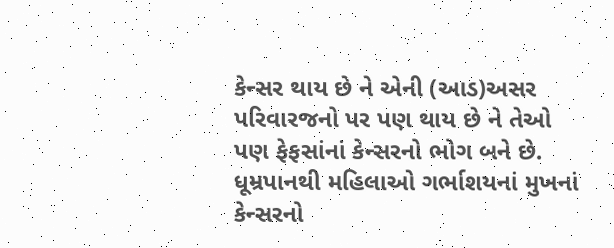કેન્સર થાય છે ને એની (આડ)અસર પરિવારજનો પર પણ થાય છે ને તેઓ પણ ફેફસાંનાં કેન્સરનો ભોગ બને છે. ધૂમ્રપાનથી મહિલાઓ ગર્ભાશયનાં મુખનાં કેન્સરનો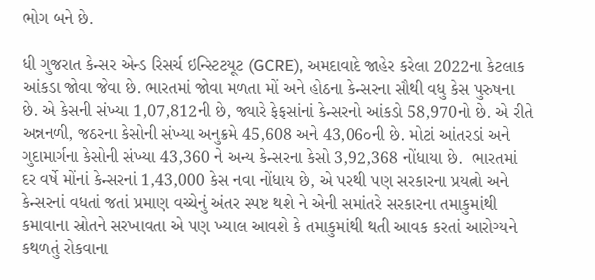ભોગ બને છે.

ધી ગુજરાત કેન્સર એન્ડ રિસર્ચ ઇન્સ્ટિટયૂટ (GCRE), અમદાવાદે જાહેર કરેલા 2022ના કેટલાક આંકડા જોવા જેવા છે. ભારતમાં જોવા મળતા મોં અને હોઠના કેન્સરના સૌથી વધુ કેસ પુરુષના છે. એ કેસની સંખ્યા 1,07,812ની છે, જ્યારે ફેફસાંનાં કેન્સરનો આંકડો 58,970નો છે. એ રીતે અન્નનળી, જઠરના કેસોની સંખ્યા અનુક્રમે 45,608 અને 43,06૦ની છે. મોટાં આંતરડાં અને ગુદામાર્ગના કેસોની સંખ્યા 43,360 ને અન્ય કેન્સરના કેસો 3,92,368 નોંધાયા છે.  ભારતમાં દર વર્ષે મોંનાં કેન્સરનાં 1,43,000 કેસ નવા નોંધાય છે, એ પરથી પણ સરકારના પ્રયત્નો અને કેન્સરનાં વધતાં જતાં પ્રમાણ વચ્ચેનું અંતર સ્પષ્ટ થશે ને એની સમાંતરે સરકારના તમાકુમાંથી કમાવાના સ્રોતને સરખાવતા એ પણ ખ્યાલ આવશે કે તમાકુમાંથી થતી આવક કરતાં આરોગ્યને કથળતું રોકવાના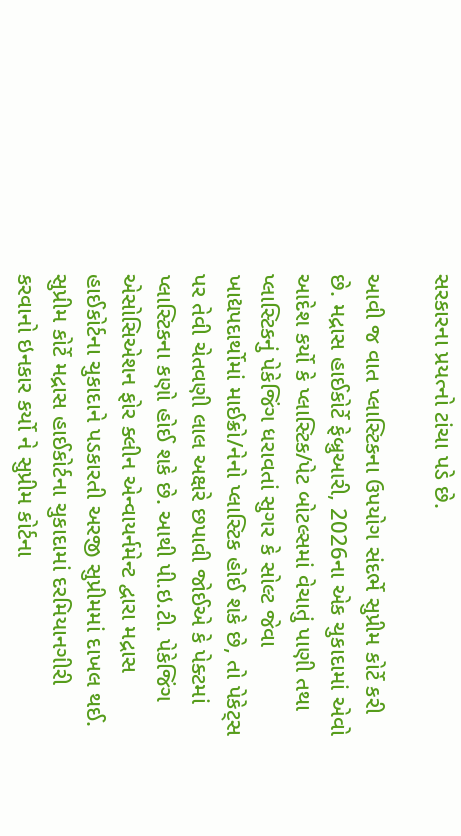સરકારના પ્રયત્નો ટાંચા પડે છે.

આવી જ વાત પ્લાસ્ટિકના ઉપયોગ સંદર્ભે સુપ્રીમ કોર્ટે કરી છે. મદ્રાસ હાઈકોર્ટે ફેબ્રુઆરી, 2026ના એક ચુકાદામાં એવો આદેશ કર્યો કે પ્લાસ્ટિક/પેટ બોટલ્સમાં વેચાતું પાણી તથા પ્લાસ્ટિકનું પેકેજિંગ ધરાવતાં સુગર કે સોલ્ટ જેવા ખાદ્યપદાર્થોમાં માઈક્રો/નેનો પ્લાસ્ટિક હોઈ શકે છે, તો પેકેટ્સ પર તેવી ચેતવણી લાલ અક્ષરે છપાવી જોઈએ કે પેક્ટમાં પ્લાસ્ટિકના કણો હોઈ શકે છે. આથી પી.ઇ.ટી. પેકેજિંગ એસોસિએશન ફોર ક્લીન એન્વાયર્નમેન્ટ દ્વારા મદ્રાસ હાઈકોર્ટના ચુકાદાને પડકારતી અરજી સુપ્રીમમાં દાખલ થઈ. સુપ્રીમ કોર્ટે મદ્રાસ હાઈકોર્ટના ચુકાદામાં દરમિયાનગીરી કરવાનો ઇનકાર કર્યો ને સુપ્રીમ કોર્ટના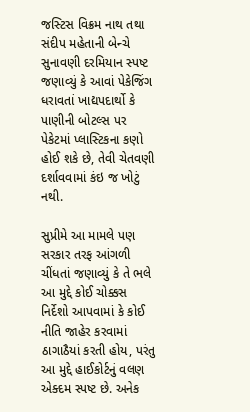જસ્ટિસ વિક્રમ નાથ તથા સંદીપ મહેતાની બેન્ચે સુનાવણી દરમિયાન સ્પષ્ટ જણાવ્યું કે આવાં પેકેજિંગ ધરાવતાં ખાદ્યપદાર્થો કે પાણીની બોટલ્સ પર પેકેટમાં પ્લાસ્ટિકના કણો હોઈ શકે છે, તેવી ચેતવણી દર્શાવવામાં કંઇ જ ખોટું નથી.

સુપ્રીમે આ મામલે પણ સરકાર તરફ આંગળી ચીંધતાં જણાવ્યું કે તે ભલે આ મુદ્દે કોઈ ચોક્કસ નિર્દેશો આપવામાં કે કોઈ નીતિ જાહેર કરવામાં ઠાગાઠૈયાં કરતી હોય, પરંતુ આ મુદ્દે હાઈકોર્ટનું વલણ એક્દમ સ્પષ્ટ છે. અનેક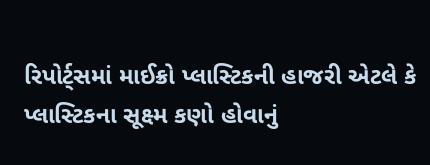રિપોર્ટ્સમાં માઈક્રો પ્લાસ્ટિકની હાજરી એટલે કે પ્લાસ્ટિકના સૂક્ષ્મ કણો હોવાનું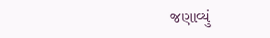જણાવ્યું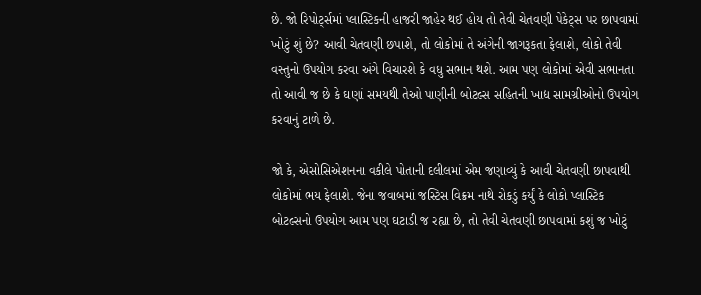છે. જો રિપોર્ટ્સમાં પ્લાસ્ટિકની હાજરી જાહેર થઈ હોય તો તેવી ચેતવણી પેકેટ્સ પર છાપવામાં ખોટું શું છે? આવી ચેતવણી છપાશે, તો લોકોમાં તે અંગેની જાગરૂકતા ફેલાશે, લોકો તેવી વસ્તુનો ઉપયોગ કરવા અંગે વિચારશે કે વધુ સભાન થશે. આમ પણ લોકોમાં એવી સભાનતા તો આવી જ છે કે ઘણાં સમયથી તેઓ પાણીની બોટલ્સ સહિતની ખાદ્ય સામગ્રીઓનો ઉપયોગ કરવાનું ટાળે છે.

જો કે, એસોસિએશનના વકીલે પોતાની દલીલમાં એમ જણાવ્યું કે આવી ચેતવણી છાપવાથી લોકોમાં ભય ફેલાશે. જેના જવાબમાં જસ્ટિસ વિક્રમ નાથે રોકડું કર્યું કે લોકો પ્લાસ્ટિક બોટલ્સનો ઉપયોગ આમ પણ ઘટાડી જ રહ્યા છે, તો તેવી ચેતવણી છાપવામાં કશું જ ખોટું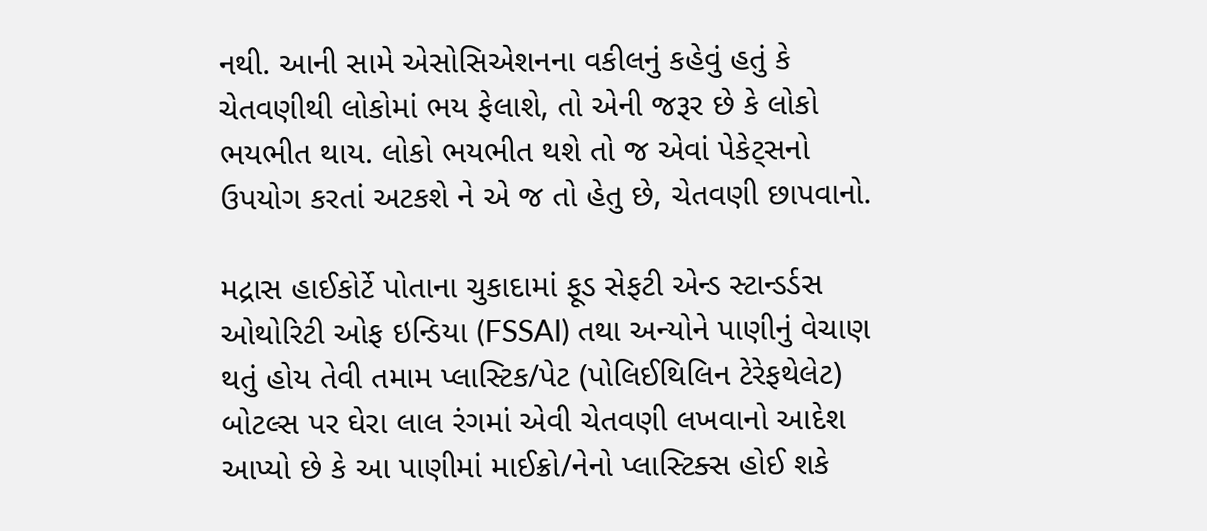નથી. આની સામે એસોસિએશનના વકીલનું કહેવું હતું કે ચેતવણીથી લોકોમાં ભય ફેલાશે, તો એની જરૂર છે કે લોકો ભયભીત થાય. લોકો ભયભીત થશે તો જ એવાં પેકેટ્સનો ઉપયોગ કરતાં અટકશે ને એ જ તો હેતુ છે, ચેતવણી છાપવાનો.

મદ્રાસ હાઈકોર્ટે પોતાના ચુકાદામાં ફૂડ સેફટી એન્ડ સ્ટાન્ડર્ડસ ઓથોરિટી ઓફ ઇન્ડિયા (FSSAI) તથા અન્યોને પાણીનું વેચાણ થતું હોય તેવી તમામ પ્લાસ્ટિક/પેટ (પોલિઈથિલિન ટેરેફથેલેટ) બોટલ્સ પર ઘેરા લાલ રંગમાં એવી ચેતવણી લખવાનો આદેશ આપ્યો છે કે આ પાણીમાં માઈક્રો/નેનો પ્લાસ્ટિક્સ હોઈ શકે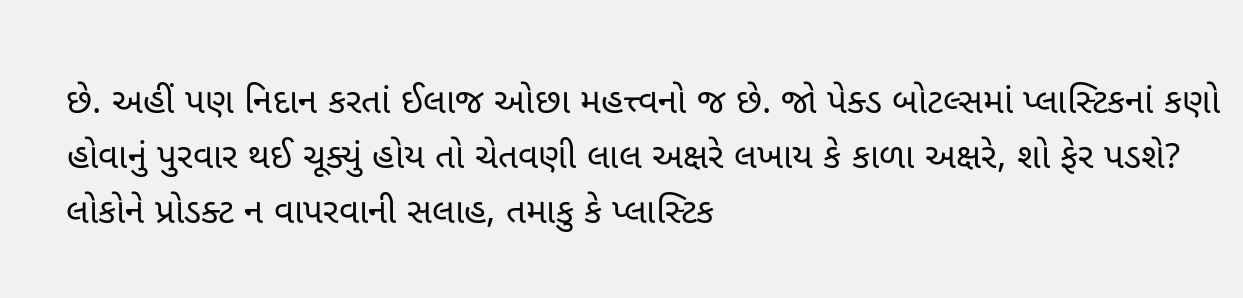છે. અહીં પણ નિદાન કરતાં ઈલાજ ઓછા મહત્ત્વનો જ છે. જો પેક્ડ બોટલ્સમાં પ્લાસ્ટિકનાં કણો હોવાનું પુરવાર થઈ ચૂક્યું હોય તો ચેતવણી લાલ અક્ષરે લખાય કે કાળા અક્ષરે, શો ફેર પડશે? લોકોને પ્રોડક્ટ ન વાપરવાની સલાહ, તમાકુ કે પ્લાસ્ટિક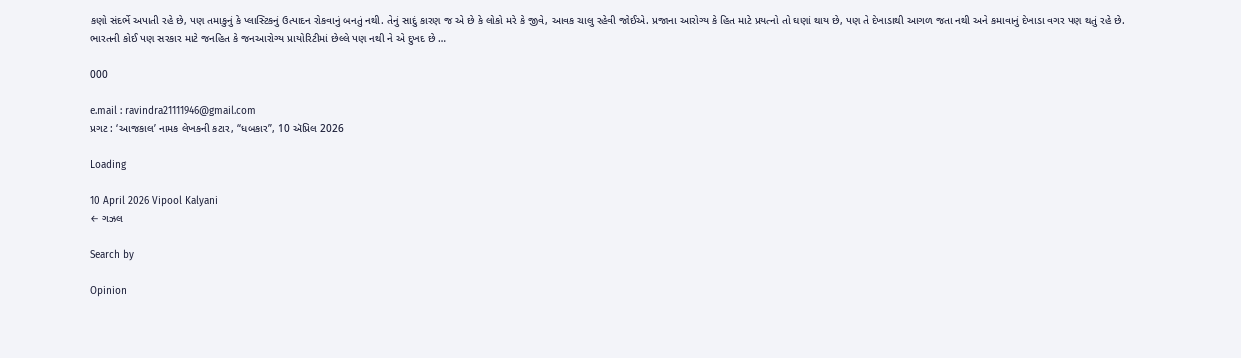કણો સંદર્ભે અપાતી રહે છે, પણ તમાકુનું કે પ્લાસ્ટિકનું ઉત્પાદન રોકવાનું બનતું નથી. તેનું સાદું કારણ જ એ છે કે લોકો મરે કે જીવે, આવક ચાલુ રહેવી જોઈએ. પ્રજાના આરોગ્ય કે હિત માટે પ્રયત્નો તો ઘણાં થાય છે, પણ તે દેખાડાથી આગળ જતા નથી અને કમાવાનું દેખાડા વગર પણ થતું રહે છે. ભારતની કોઈ પણ સરકાર માટે જનહિત કે જનઆરોગ્ય પ્રાયોરિટીમાં છેલ્લે પણ નથી ને એ દુખદ છે …

000

e.mail : ravindra21111946@gmail.com
પ્રગટ : ‘આજકાલ’ નામક લેખકની કટાર, “ધબકાર”, 10 ઍપ્રિલ 2026

Loading

10 April 2026 Vipool Kalyani
← ગઝલ

Search by

Opinion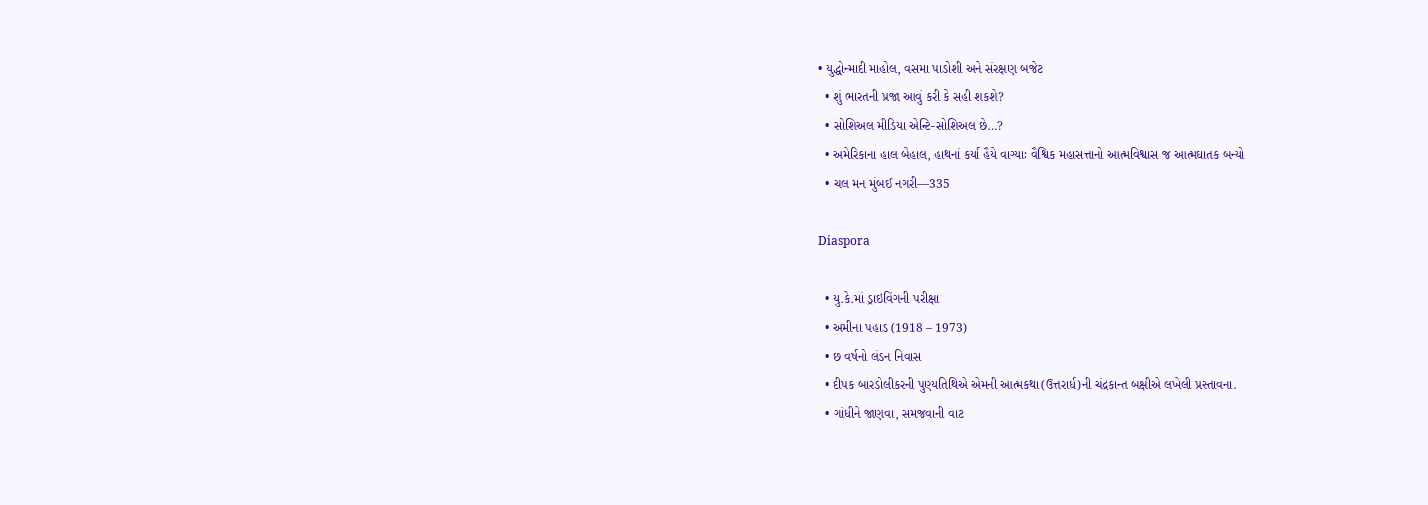• યુદ્ધોન્માદી માહોલ, વસમા પાડોશી અને સંરક્ષણ બજેટ
  • શું ભારતની પ્રજા આવું કરી કે સહી શકશે?
  • સોશિઅલ મીડિયા એન્ટિ-સોશિઅલ છે…?
  • અમેરિકાના હાલ બેહાલ, હાથનાં કર્યા હૈયે વાગ્યાઃ વૈશ્વિક મહાસત્તાનો આત્મવિશ્વાસ જ આત્મઘાતક બન્યો
  • ચલ મન મુંબઈ નગરી—335

Diaspora

  • યુ.કે.માં ડ્રાઇવિંગની પરીક્ષા
  • અમીના પહાડ (1918 – 1973)
  • છ વર્ષનો લંડન નિવાસ
  • દીપક બારડોલીકરની પુણ્યતિથિએ એમની આત્મકથા(ઉત્તરાર્ધ)ની ચંદ્રકાન્ત બક્ષીએ લખેલી પ્રસ્તાવના.
  • ગાંધીને જાણવા, સમજવાની વાટ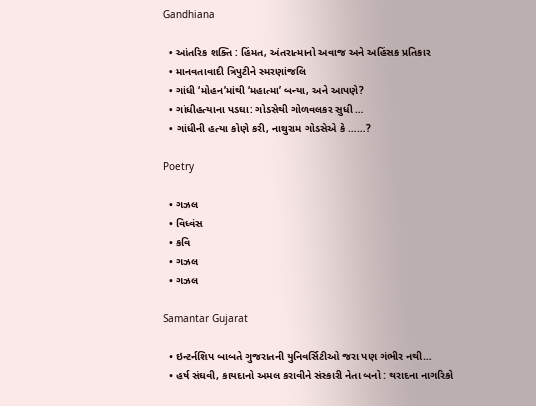Gandhiana

  • આંતરિક શક્તિ : હિંમત, અંતરાત્માનો અવાજ અને અહિંસક પ્રતિકાર
  • માનવતાવાદી ત્રિપુટીને સ્મરણાંજલિ
  • ગાંધી ‘મોહન’માંથી ‘મહાત્મા’ બન્યા, અને આપણે?
  • ગાંધીહત્યાના પડઘા: ગોડસેથી ગોળવલકર સુધી …
  • ગાંધીની હત્યા કોણે કરી, નાથુરામ ગોડસેએ કે ……?

Poetry

  • ગઝલ
  • વિધ્વંસ
  • કવિ
  • ગઝલ
  • ગઝલ

Samantar Gujarat

  • ઇન્ટર્નશિપ બાબતે ગુજરાતની યુનિવર્સિટીઓ જરા પણ ગંભીર નથી…
  • હર્ષ સંઘવી, કાયદાનો અમલ કરાવીને સંસ્કારી નેતા બનો : થરાદના નાગરિકો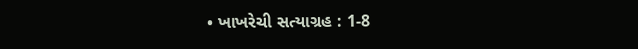• ખાખરેચી સત્યાગ્રહ : 1-8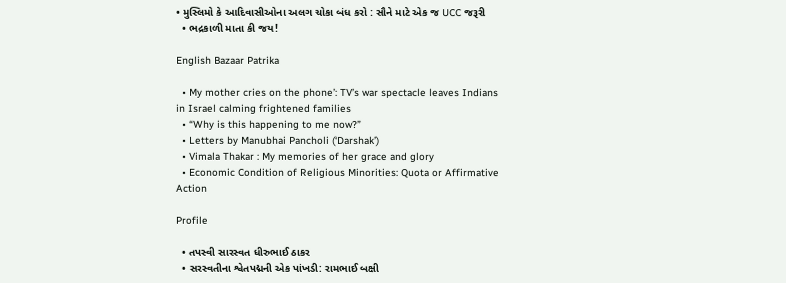• મુસ્લિમો કે આદિવાસીઓના અલગ ચોકા બંધ કરો : સૌને માટે એક જ UCC જરૂરી
  • ભદ્રકાળી માતા કી જય!

English Bazaar Patrika

  • My mother cries on the phone’: TV’s war spectacle leaves Indians in Israel calming frightened families
  • “Why is this happening to me now?”
  • Letters by Manubhai Pancholi (‘Darshak’)
  • Vimala Thakar : My memories of her grace and glory
  • Economic Condition of Religious Minorities: Quota or Affirmative Action

Profile

  • તપસ્વી સારસ્વત ધીરુભાઈ ઠાકર
  • સરસ્વતીના શ્વેતપદ્મની એક પાંખડી: રામભાઈ બક્ષી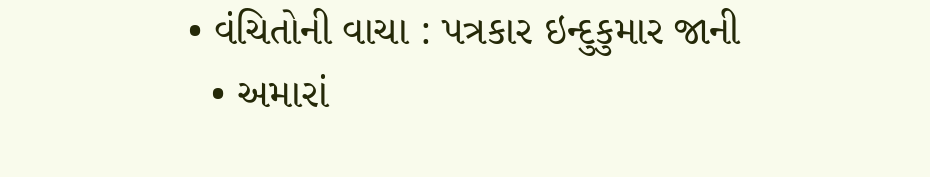• વંચિતોની વાચા : પત્રકાર ઇન્દુકુમાર જાની
  • અમારાં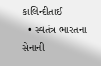કાલિન્દીતાઈ
  • સ્વતંત્ર ભારતના સેનાની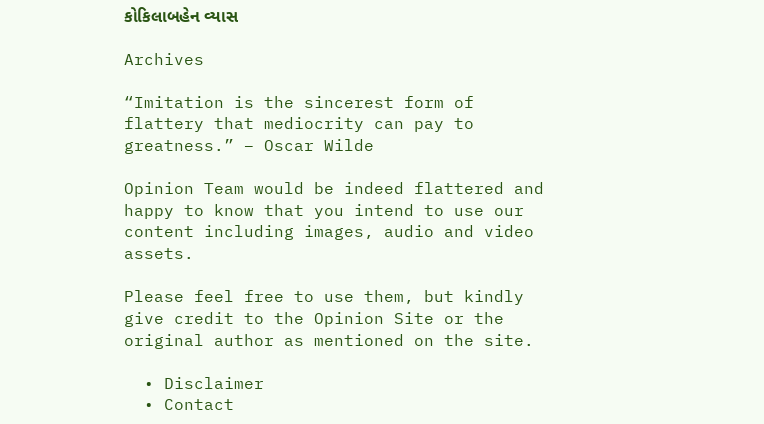કોકિલાબહેન વ્યાસ

Archives

“Imitation is the sincerest form of flattery that mediocrity can pay to greatness.” – Oscar Wilde

Opinion Team would be indeed flattered and happy to know that you intend to use our content including images, audio and video assets.

Please feel free to use them, but kindly give credit to the Opinion Site or the original author as mentioned on the site.

  • Disclaimer
  • Contact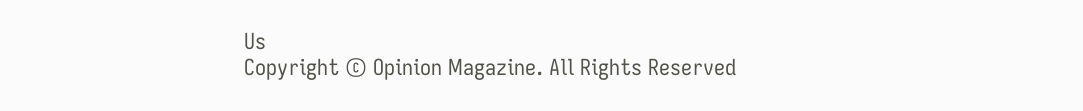Us
Copyright © Opinion Magazine. All Rights Reserved